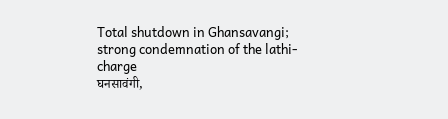Total shutdown in Ghansavangi; strong condemnation of the lathi-charge
घनसावंगी,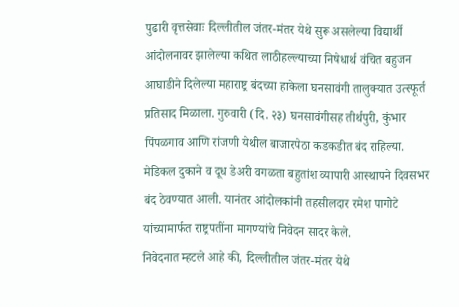पुढारी वृत्तसेवाः दिल्लीतील जंतर-मंतर येथे सुरू असलेल्या विद्यार्थी आंदोलनावर झालेल्या कथित लाठीहल्ल्याच्या निषेधार्थ वंचित बहुजन आघाडीने दिलेल्या महाराष्ट्र बंदच्या हाकेला घनसावंगी तालुक्यात उत्स्फूर्त प्रतिसाद मिळाला. गुरुवारी (दि. २३) घनसावंगीसह तीर्थपुरी, कुंभार पिंपळगाव आणि रांजणी येथील बाजारपेठा कडकडीत बंद राहिल्या. मेडिकल दुकाने व दूध डेअरी वगळता बहुतांश व्यापारी आस्थापने दिवसभर बंद ठेवण्यात आली. यानंतर आंदोलकांनी तहसीलदार रमेश पागोटे यांच्यामार्फत राष्ट्रपतींना मागण्यांचे निवेदन सादर केले.
निवेदनात म्हटले आहे की, दिल्लीतील जंतर-मंतर येथे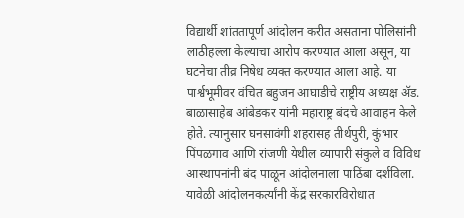विद्यार्थी शांततापूर्ण आंदोलन करीत असताना पोलिसांनी लाठीहल्ला केल्याचा आरोप करण्यात आला असून, या घटनेचा तीव्र निषेध व्यक्त करण्यात आला आहे. या पार्श्वभूमीवर वंचित बहुजन आघाडीचे राष्ट्रीय अध्यक्ष ॲड. बाळासाहेब आंबेडकर यांनी महाराष्ट्र बंदचे आवाहन केले होते. त्यानुसार घनसावंगी शहरासह तीर्थपुरी, कुंभार पिंपळगाव आणि रांजणी येथील व्यापारी संकुले व विविध आस्थापनांनी बंद पाळून आंदोलनाला पाठिंबा दर्शविला.
यावेळी आंदोलनकर्त्यांनी केंद्र सरकारविरोधात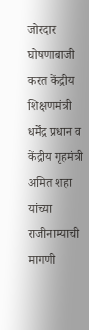जोरदार घोषणाबाजी करत केंद्रीय शिक्षणमंत्री धर्मेंद्र प्रधान व केंद्रीय गृहमंत्री अमित शहा यांच्या राजीनाम्याची मागणी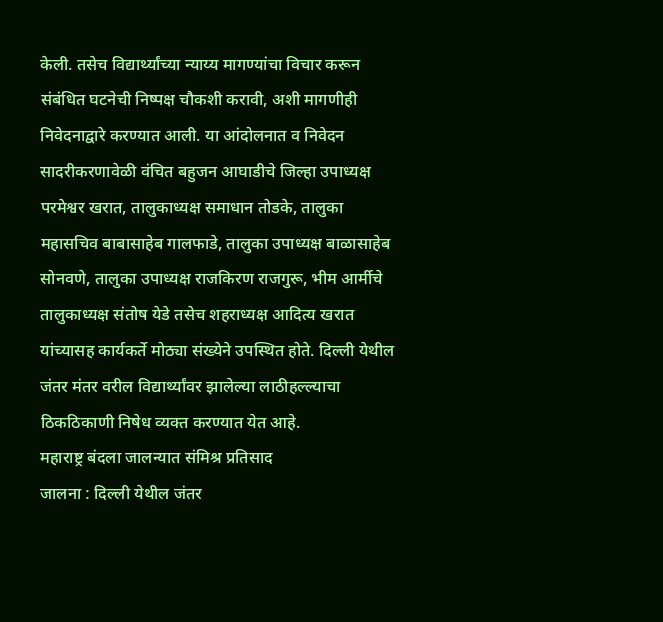केली. तसेच विद्यार्थ्यांच्या न्याय्य मागण्यांचा विचार करून संबंधित घटनेची निष्पक्ष चौकशी करावी, अशी मागणीही निवेदनाद्वारे करण्यात आली. या आंदोलनात व निवेदन सादरीकरणावेळी वंचित बहुजन आघाडीचे जिल्हा उपाध्यक्ष परमेश्वर खरात, तालुकाध्यक्ष समाधान तोडके, तालुका महासचिव बाबासाहेब गालफाडे, तालुका उपाध्यक्ष बाळासाहेब सोनवणे, तालुका उपाध्यक्ष राजकिरण राजगुरू, भीम आर्मीचे तालुकाध्यक्ष संतोष येडे तसेच शहराध्यक्ष आदित्य खरात यांच्यासह कार्यकर्ते मोठ्या संख्येने उपस्थित होते. दिल्ली येथील जंतर मंतर वरील विद्यार्थ्यांवर झालेल्या लाठीहल्ल्याचा ठिकठिकाणी निषेध व्यक्त करण्यात येत आहे.
महाराष्ट्र बंदला जालन्यात संमिश्र प्रतिसाद
जालना : दिल्ली येथील जंतर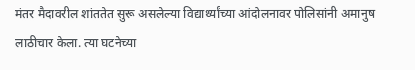मंतर मैदावरील शांततेत सुरू असलेल्या विद्यार्थ्यांच्या आंदोलनावर पोलिसांनी अमानुष लाठीचार केला. त्या घटनेच्या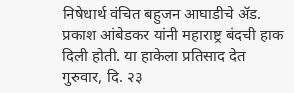निषेधार्थ वंचित बहुजन आघाडीचे ॲड. प्रकाश आंबेडकर यांनी महाराष्ट्र बंदची हाक दिली होती. या हाकेला प्रतिसाद देत गुरुवार, दि. २३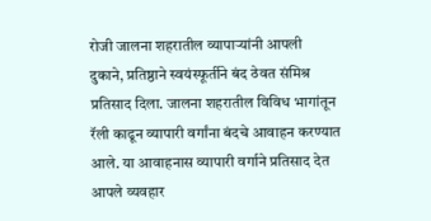रोजी जालना शहरातील व्यापाऱ्यांनी आपली दुकाने, प्रतिष्ठाने स्वयंस्फूर्तीने बंद ठेवत संमिश्र प्रतिसाद दिला. जालना शहरातील विविध भागांतून रॅली काढून व्यापारी वर्गांना बंदचे आवाहन करण्यात आले. या आवाहनास व्यापारी वर्गाने प्रतिसाद देत आपले व्यवहार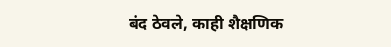बंद ठेवले, काही शैक्षणिक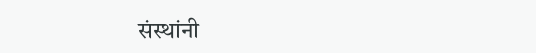संस्थांनी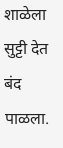शाळेला सुट्टी देत बंद पाळला.